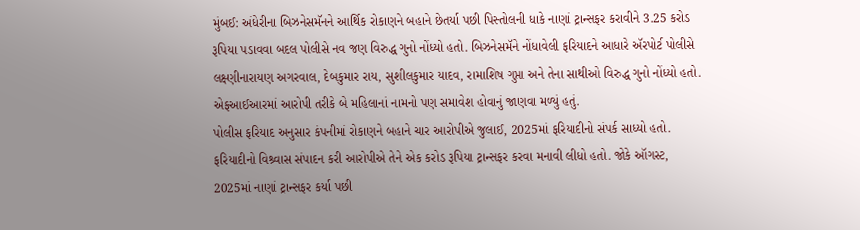મુંબઈ: અંધેરીના બિઝનેસમૅનને આર્થિક રોકાણને બહાને છેતર્યા પછી પિસ્તોલની ધાકે નાણાં ટ્રાન્સફર કરાવીને 3.25 કરોડ રૂપિયા પડાવવા બદલ પોલીસે નવ જણ વિરુદ્ધ ગુનો નોંધ્યો હતો. બિઝનેસમૅને નોંધાવેલી ફરિયાદને આધારે ઍરપોર્ટ પોલીસે લક્ષ્ણીનારાયણ અગરવાલ, દેબકુમાર રાય, સુશીલકુમાર યાદવ, રામાશિષ ગુપ્તા અને તેના સાથીઓ વિરુદ્ધ ગુનો નોંધ્યો હતો. એફઆઈઆરમાં આરોપી તરીકે બે મહિલાનાં નામનો પણ સમાવેશ હોવાનું જાણવા મળ્યું હતું.
પોલીસ ફરિયાદ અનુસાર કંપનીમાં રોકાણને બહાને ચાર આરોપીએ જુલાઈ, 2025માં ફરિયાદીનો સંપર્ક સાધ્યો હતો. ફરિયાદીનો વિશ્ર્વાસ સંપાદન કરી આરોપીએ તેને એક કરોડ રૂપિયા ટ્રાન્સફર કરવા મનાવી લીધો હતો. જોકે ઑગસ્ટ, 2025માં નાણાં ટ્રાન્સફર કર્યા પછી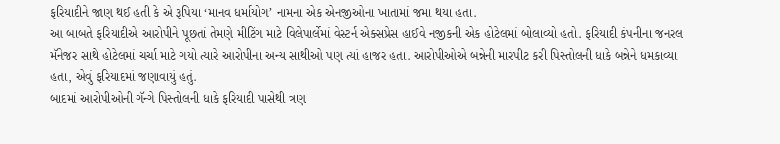ફરિયાદીને જાણ થઈ હતી કે એ રૂપિયા ‘માનવ ધર્માયોગ’ નામના એક એનજીઓના ખાતામાં જમા થયા હતા.
આ બાબતે ફરિયાદીએ આરોપીને પૂછતાં તેમણે મીટિંગ માટે વિલેપાર્લેમાં વેસ્ટર્ન એક્સપ્રેસ હાઈવે નજીકની એક હોટેલમાં બોલાવ્યો હતો. ફરિયાદી કંપનીના જનરલ મૅનેજર સાથે હોટેલમાં ચર્ચા માટે ગયો ત્યારે આરોપીના અન્ય સાથીઓ પણ ત્યાં હાજર હતા. આરોપીઓએ બન્નેની મારપીટ કરી પિસ્તોલની ધાકે બન્નેને ધમકાવ્યા હતા, એવું ફરિયાદમાં જણાવાયું હતું.
બાદમાં આરોપીઓની ગૅન્ગે પિસ્તોલની ધાકે ફરિયાદી પાસેથી ત્રણ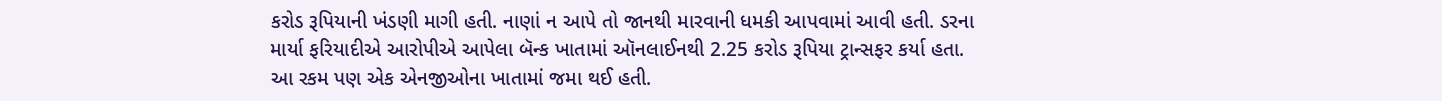કરોડ રૂપિયાની ખંડણી માગી હતી. નાણાં ન આપે તો જાનથી મારવાની ધમકી આપવામાં આવી હતી. ડરના માર્યા ફરિયાદીએ આરોપીએ આપેલા બૅન્ક ખાતામાં ઑનલાઈનથી 2.25 કરોડ રૂપિયા ટ્રાન્સફર કર્યા હતા. આ રકમ પણ એક એનજીઓના ખાતામાં જમા થઈ હતી.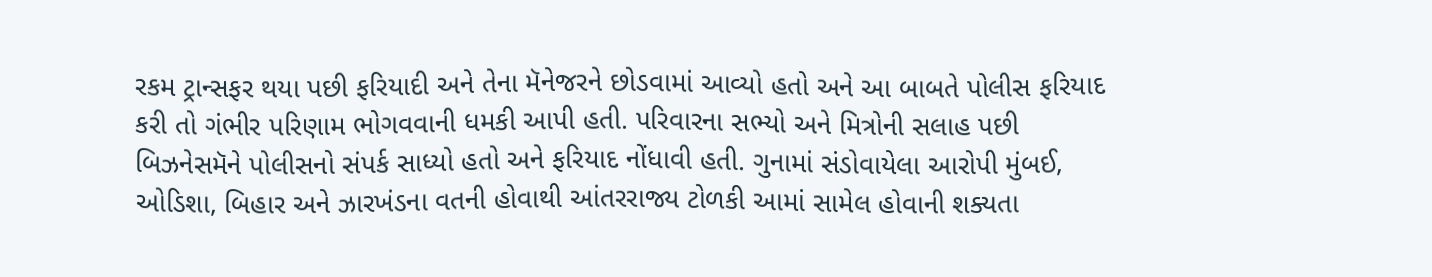રકમ ટ્રાન્સફર થયા પછી ફરિયાદી અને તેના મૅનેજરને છોડવામાં આવ્યો હતો અને આ બાબતે પોલીસ ફરિયાદ કરી તો ગંભીર પરિણામ ભોગવવાની ધમકી આપી હતી. પરિવારના સભ્યો અને મિત્રોની સલાહ પછી બિઝનેસમૅને પોલીસનો સંપર્ક સાધ્યો હતો અને ફરિયાદ નોંધાવી હતી. ગુનામાં સંડોવાયેલા આરોપી મુંબઈ, ઓડિશા, બિહાર અને ઝારખંડના વતની હોવાથી આંતરરાજ્ય ટોળકી આમાં સામેલ હોવાની શક્યતા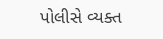પોલીસે વ્યક્ત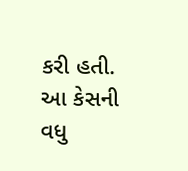કરી હતી. આ કેસની વધુ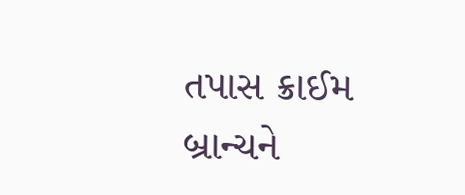તપાસ ક્રાઈમ બ્રાન્ચને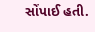સોંપાઈ હતી.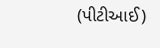(પીટીઆઈ)